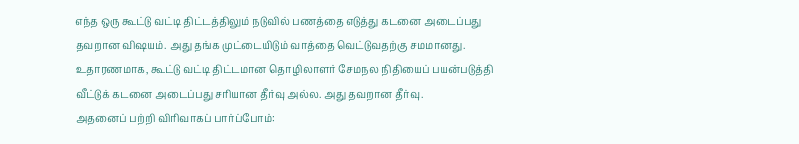எந்த ஒரு கூட்டு வட்டி திட்டத்திலும் நடுவில் பணத்தை எடுத்து கடனை அடைப்பது தவறான விஷயம். அது தங்க முட்டையிடும் வாத்தை வெட்டுவதற்கு சமமானது.
உதாரணமாக, கூட்டு வட்டி திட்டமான தொழிலாளர் சேமநல நிதியைப் பயன்படுத்தி வீட்டுக் கடனை அடைப்பது சரியான தீர்வு அல்ல. அது தவறான தீர்வு.
அதனைப் பற்றி விரிவாகப் பார்ப்போம்: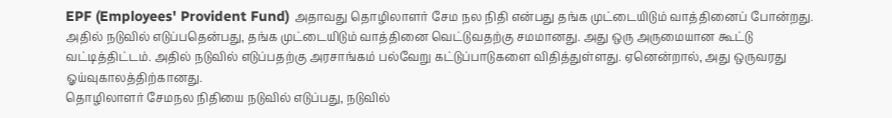EPF (Employees' Provident Fund) அதாவது தொழிலாளர் சேம நல நிதி என்பது தங்க முட்டையிடும் வாத்தினைப் போன்றது. அதில் நடுவில் எடுப்பதென்பது, தங்க முட்டையிடும் வாத்தினை வெட்டுவதற்கு சமமானது. அது ஒரு அருமையான கூட்டு வட்டித்திட்டம். அதில் நடுவில் எடுப்பதற்கு அரசாங்கம் பல்வேறு கட்டுப்பாடுகளை விதித்துள்ளது. ஏனென்றால், அது ஒருவரது ஓய்வுகாலத்திற்கானது.
தொழிலாளர் சேமநல நிதியை நடுவில் எடுப்பது, நடுவில்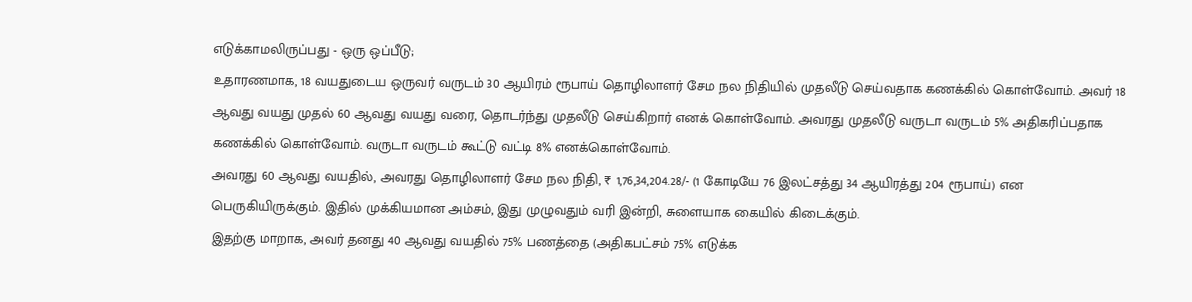எடுக்காமலிருப்பது - ஒரு ஒப்பீடு;
உதாரணமாக, 18 வயதுடைய ஒருவர் வருடம் 30 ஆயிரம் ரூபாய் தொழிலாளர் சேம நல நிதியில் முதலீடு செய்வதாக கணக்கில் கொள்வோம். அவர் 18 ஆவது வயது முதல் 60 ஆவது வயது வரை, தொடர்ந்து முதலீடு செய்கிறார் எனக் கொள்வோம். அவரது முதலீடு வருடா வருடம் 5% அதிகரிப்பதாக கணக்கில் கொள்வோம். வருடா வருடம் கூட்டு வட்டி 8% எனக்கொள்வோம்.
அவரது 60 ஆவது வயதில், அவரது தொழிலாளர் சேம நல நிதி, ₹ 1,76,34,204.28/- (1 கோடியே 76 இலட்சத்து 34 ஆயிரத்து 204 ரூபாய்) என பெருகியிருக்கும். இதில் முக்கியமான அம்சம், இது முழுவதும் வரி இன்றி, சுளையாக கையில் கிடைக்கும்.
இதற்கு மாறாக, அவர் தனது 40 ஆவது வயதில் 75% பணத்தை (அதிகபட்சம் 75% எடுக்க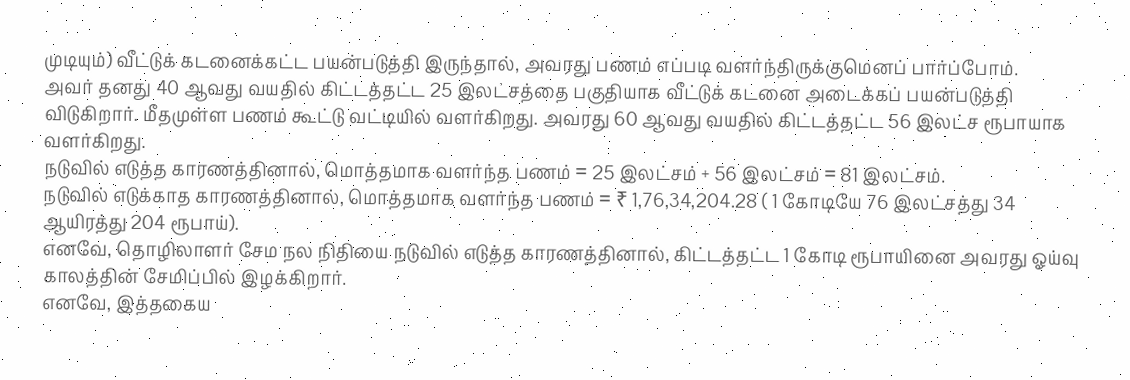முடியும்) வீட்டுக் கடனைக்கட்ட பயன்படுத்தி இருந்தால், அவரது பணம் எப்படி வளர்ந்திருக்குமெனப் பார்ப்போம்.
அவர் தனது 40 ஆவது வயதில் கிட்டத்தட்ட 25 இலட்சத்தை பகுதியாக வீட்டுக் கடனை அடைக்கப் பயன்படுத்தி விடுகிறார். மீதமுள்ள பணம் கூட்டு வட்டியில் வளர்கிறது. அவரது 60 ஆவது வயதில் கிட்டத்தட்ட 56 இலட்ச ரூபாயாக வளர்கிறது.
நடுவில் எடுத்த காரணத்தினால், மொத்தமாக வளர்ந்த பணம் = 25 இலட்சம் + 56 இலட்சம் = 81 இலட்சம்.
நடுவில் எடுக்காத காரணத்தினால், மொத்தமாக வளர்ந்த பணம் = ₹ 1,76,34,204.28 ( 1 கோடியே 76 இலட்சத்து 34 ஆயிரத்து 204 ரூபாய்).
எனவே, தொழிலாளர் சேம நல நிதியை நடுவில் எடுத்த காரணத்தினால், கிட்டத்தட்ட 1 கோடி ரூபாயினை அவரது ஓய்வு காலத்தின் சேமிப்பில் இழக்கிறார்.
எனவே, இத்தகைய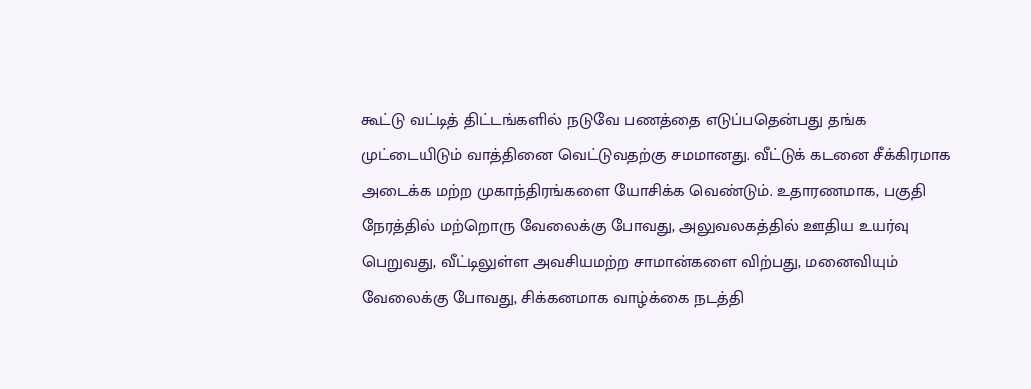கூட்டு வட்டித் திட்டங்களில் நடுவே பணத்தை எடுப்பதென்பது தங்க முட்டையிடும் வாத்தினை வெட்டுவதற்கு சமமானது. வீட்டுக் கடனை சீக்கிரமாக அடைக்க மற்ற முகாந்திரங்களை யோசிக்க வெண்டும். உதாரணமாக, பகுதி நேரத்தில் மற்றொரு வேலைக்கு போவது, அலுவலகத்தில் ஊதிய உயர்வு பெறுவது, வீட்டிலுள்ள அவசியமற்ற சாமான்களை விற்பது, மனைவியும் வேலைக்கு போவது, சிக்கனமாக வாழ்க்கை நடத்தி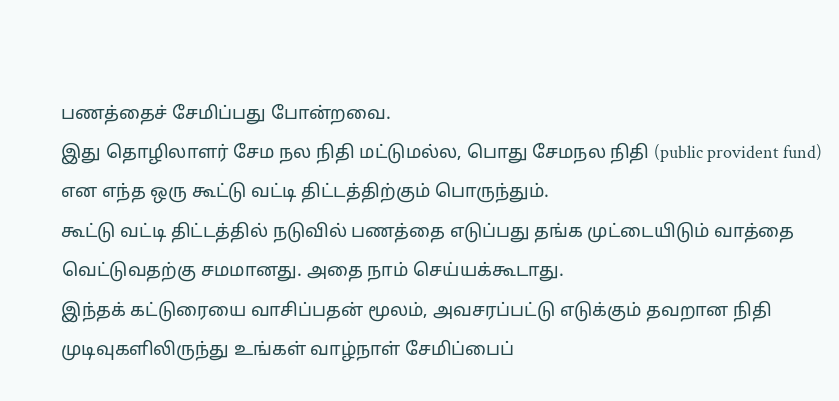பணத்தைச் சேமிப்பது போன்றவை.
இது தொழிலாளர் சேம நல நிதி மட்டுமல்ல, பொது சேமநல நிதி (public provident fund) என எந்த ஒரு கூட்டு வட்டி திட்டத்திற்கும் பொருந்தும்.
கூட்டு வட்டி திட்டத்தில் நடுவில் பணத்தை எடுப்பது தங்க முட்டையிடும் வாத்தை வெட்டுவதற்கு சமமானது. அதை நாம் செய்யக்கூடாது.
இந்தக் கட்டுரையை வாசிப்பதன் மூலம், அவசரப்பட்டு எடுக்கும் தவறான நிதி முடிவுகளிலிருந்து உங்கள் வாழ்நாள் சேமிப்பைப்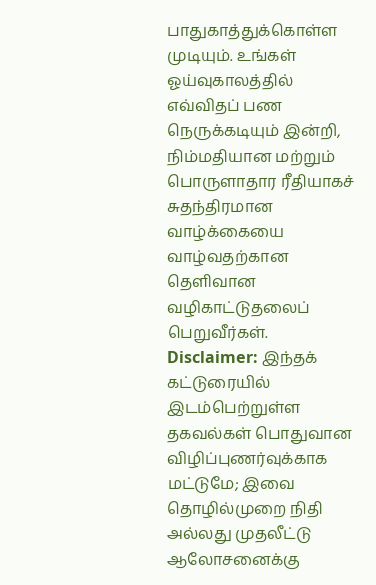பாதுகாத்துக்கொள்ள முடியும். உங்கள் ஓய்வுகாலத்தில் எவ்விதப் பண நெருக்கடியும் இன்றி, நிம்மதியான மற்றும் பொருளாதார ரீதியாகச் சுதந்திரமான வாழ்க்கையை வாழ்வதற்கான தெளிவான வழிகாட்டுதலைப் பெறுவீர்கள்.
Disclaimer: இந்தக் கட்டுரையில் இடம்பெற்றுள்ள தகவல்கள் பொதுவான விழிப்புணர்வுக்காக மட்டுமே; இவை தொழில்முறை நிதி அல்லது முதலீட்டு ஆலோசனைக்கு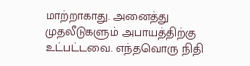மாற்றாகாது. அனைத்து முதலீடுகளும் அபாயத்திற்கு உட்பட்டவை. எந்தவொரு நிதி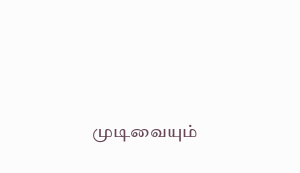முடிவையும்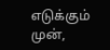எடுக்கும் முன்,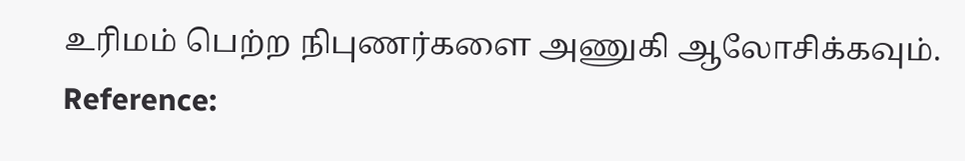உரிமம் பெற்ற நிபுணர்களை அணுகி ஆலோசிக்கவும்.
Reference: